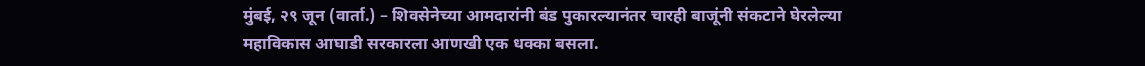मुंबई, २९ जून (वार्ता.) – शिवसेनेच्या आमदारांनी बंड पुकारल्यानंतर चारही बाजूंनी संकटाने घेरलेल्या महाविकास आघाडी सरकारला आणखी एक धक्का बसला.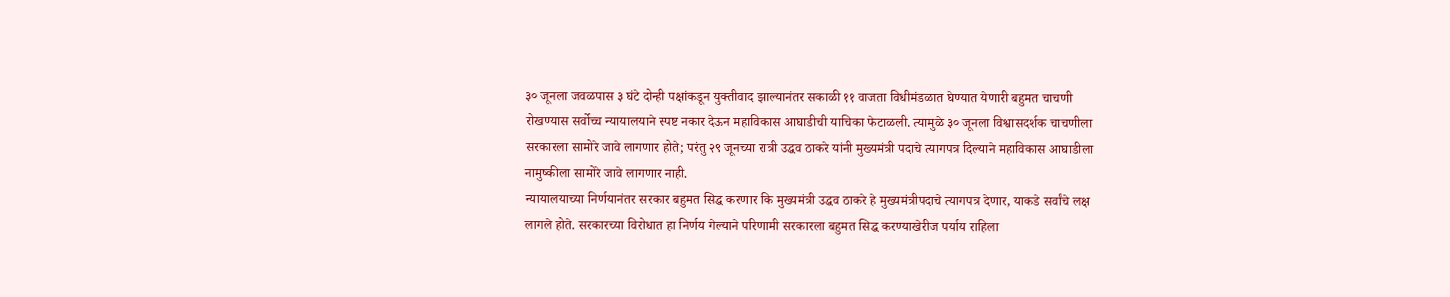३० जूनला जवळपास ३ घंटे दोन्ही पक्षांकडून युक्तीवाद झाल्यानंतर सकाळी ११ वाजता विधीमंडळात घेण्यात येणारी बहुमत चाचणी रोखण्यास सर्वोच्च न्यायालयाने स्पष्ट नकार देऊन महाविकास आघाडीची याचिका फेटाळली. त्यामुळे ३० जूनला विश्वासदर्शक चाचणीला सरकारला सामोरे जावे लागणार होते; परंतु २९ जूनच्या रात्री उद्धव ठाकरे यांनी मुख्यमंत्री पदाचे त्यागपत्र दिल्याने महाविकास आघाडीला नामुष्कीला सामोरे जावे लागणार नाही.
न्यायालयाच्या निर्णयानंतर सरकार बहुमत सिद्ध करणार कि मुख्यमंत्री उद्धव ठाकरे हे मुख्यमंत्रीपदाचे त्यागपत्र देणार, याकडे सर्वांचे लक्ष लागले होते. सरकारच्या विरोधात हा निर्णय गेल्याने परिणामी सरकारला बहुमत सिद्ध करण्याखेरीज पर्याय राहिला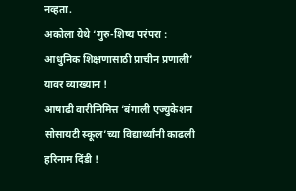नव्हता.
अकोला येथे ‘गुरु-शिष्य परंपरा : आधुनिक शिक्षणासाठी प्राचीन प्रणाली’ यावर व्याख्यान !
आषाढी वारीनिमित्त ‘बंगाली एज्युकेशन सोसायटी स्कूल’च्या विद्यार्थ्यांनी काढली हरिनाम दिंडी !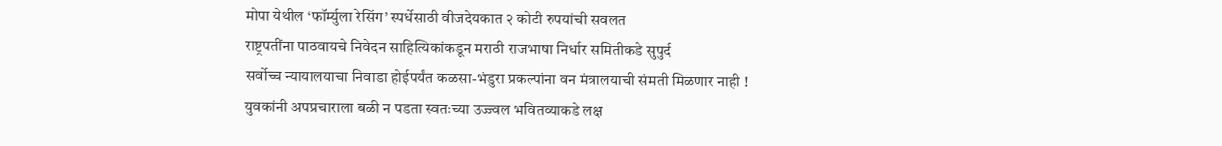मोपा येथील ‘फॉर्म्युला रेसिंग’ स्पर्धेसाठी वीजदेयकात २ कोटी रुपयांची सवलत
राष्ट्रपतींना पाठवायचे निवेदन साहित्यिकांकडून मराठी राजभाषा निर्धार समितीकडे सुपुर्द
सर्वोच्च न्यायालयाचा निवाडा होईपर्यंत कळसा-भंडुरा प्रकल्पांना वन मंत्रालयाची संमती मिळणार नाही !
युवकांनी अपप्रचाराला बळी न पडता स्वतःच्या उज्ज्वल भवितव्याकडे लक्ष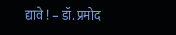द्यावे ! – डॉ. प्रमोद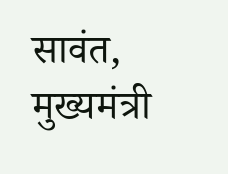सावंत, मुख्यमंत्री